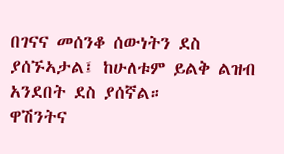በገናና መሰንቆ ሰውነትን ደስ ያሰኙኣታል፤ ከሁለቱም ይልቅ ልዝብ አንደበት ደስ ያሰኛል።
ዋሽንትና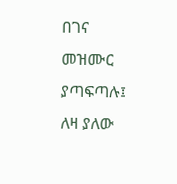በገና መዝሙር ያጣፍጣሉ፤ ለዛ ያለው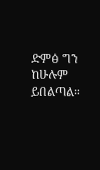ድምፅ ግን ከሁሉም ይበልጣል።